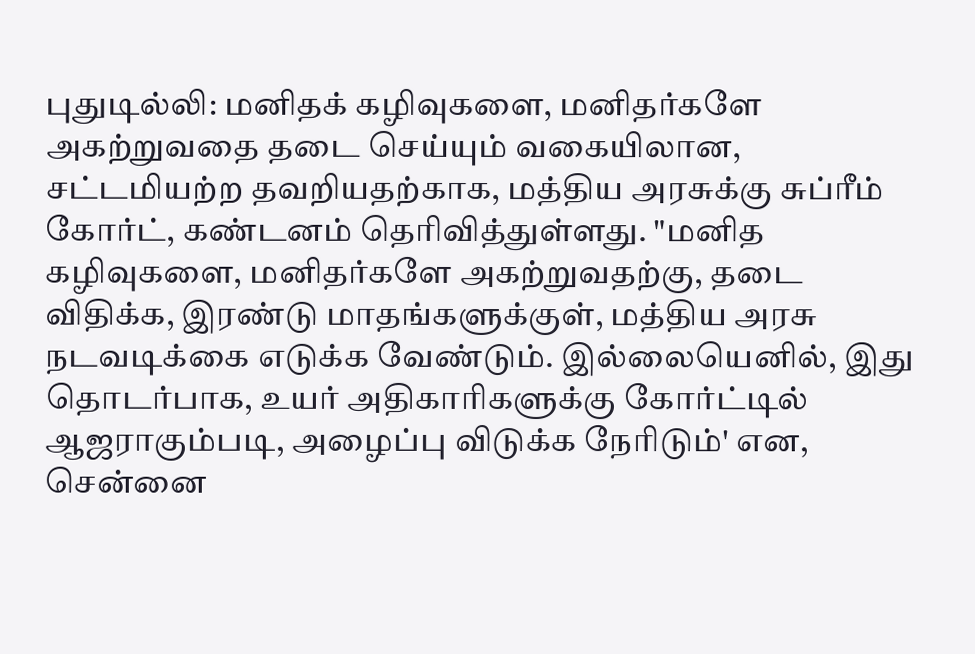புதுடில்லி: மனிதக் கழிவுகளை, மனிதர்களே அகற்றுவதை தடை செய்யும் வகையிலான, சட்டமியற்ற தவறியதற்காக, மத்திய அரசுக்கு சுப்ரீம் கோர்ட், கண்டனம் தெரிவித்துள்ளது. "மனித கழிவுகளை, மனிதர்களே அகற்றுவதற்கு, தடை விதிக்க, இரண்டு மாதங்களுக்குள், மத்திய அரசு நடவடிக்கை எடுக்க வேண்டும். இல்லையெனில், இது தொடர்பாக, உயர் அதிகாரிகளுக்கு கோர்ட்டில் ஆஜராகும்படி, அழைப்பு விடுக்க நேரிடும்' என, சென்னை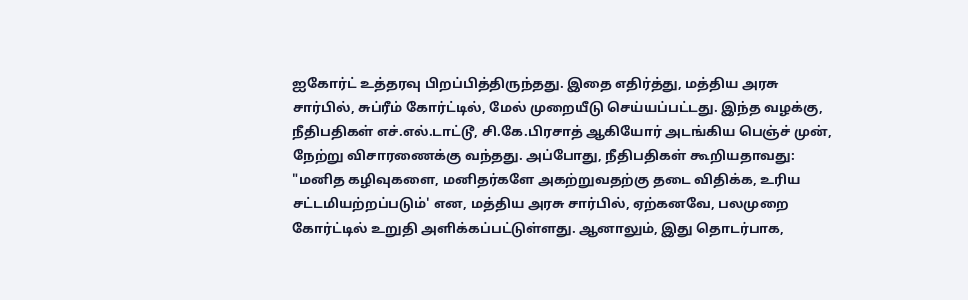ஐகோர்ட் உத்தரவு பிறப்பித்திருந்தது. இதை எதிர்த்து, மத்திய அரசு சார்பில், சுப்ரீம் கோர்ட்டில், மேல் முறையீடு செய்யப்பட்டது. இந்த வழக்கு, நீதிபதிகள் எச்.எல்.டாட்டூ, சி.கே.பிரசாத் ஆகியோர் அடங்கிய பெஞ்ச் முன், நேற்று விசாரணைக்கு வந்தது. அப்போது, நீதிபதிகள் கூறியதாவது: "மனித கழிவுகளை, மனிதர்களே அகற்றுவதற்கு தடை விதிக்க, உரிய சட்டமியற்றப்படும்' என, மத்திய அரசு சார்பில், ஏற்கனவே, பலமுறை கோர்ட்டில் உறுதி அளிக்கப்பட்டுள்ளது. ஆனாலும், இது தொடர்பாக,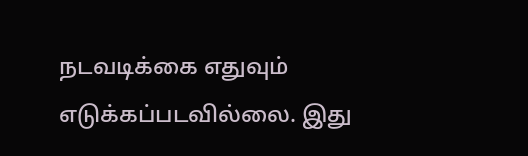நடவடிக்கை எதுவும் எடுக்கப்படவில்லை. இது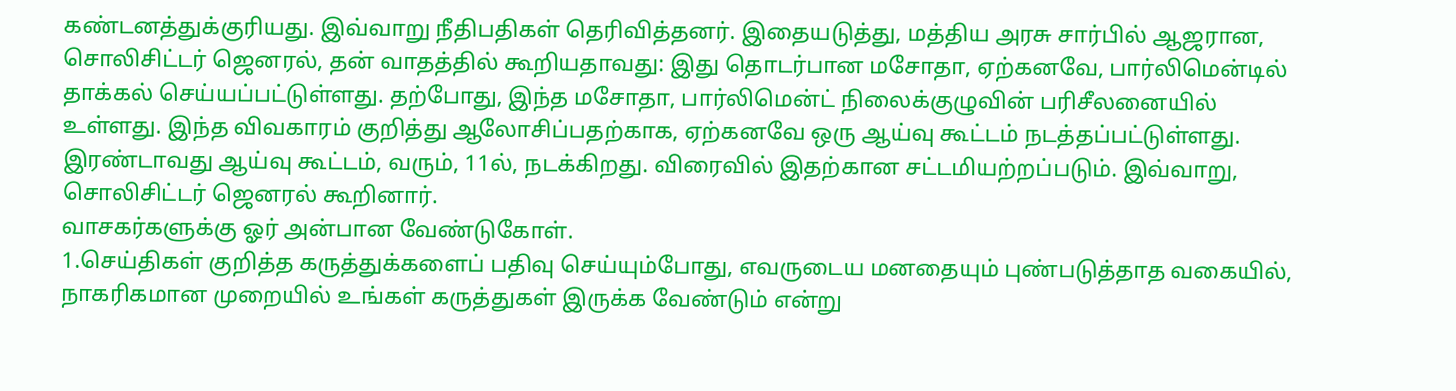கண்டனத்துக்குரியது. இவ்வாறு நீதிபதிகள் தெரிவித்தனர். இதையடுத்து, மத்திய அரசு சார்பில் ஆஜரான, சொலிசிட்டர் ஜெனரல், தன் வாதத்தில் கூறியதாவது: இது தொடர்பான மசோதா, ஏற்கனவே, பார்லிமென்டில் தாக்கல் செய்யப்பட்டுள்ளது. தற்போது, இந்த மசோதா, பார்லிமென்ட் நிலைக்குழுவின் பரிசீலனையில் உள்ளது. இந்த விவகாரம் குறித்து ஆலோசிப்பதற்காக, ஏற்கனவே ஒரு ஆய்வு கூட்டம் நடத்தப்பட்டுள்ளது. இரண்டாவது ஆய்வு கூட்டம், வரும், 11ல், நடக்கிறது. விரைவில் இதற்கான சட்டமியற்றப்படும். இவ்வாறு, சொலிசிட்டர் ஜெனரல் கூறினார்.
வாசகர்களுக்கு ஓர் அன்பான வேண்டுகோள்.
1.செய்திகள் குறித்த கருத்துக்களைப் பதிவு செய்யும்போது, எவருடைய மனதையும் புண்படுத்தாத வகையில், நாகரிகமான முறையில் உங்கள் கருத்துகள் இருக்க வேண்டும் என்று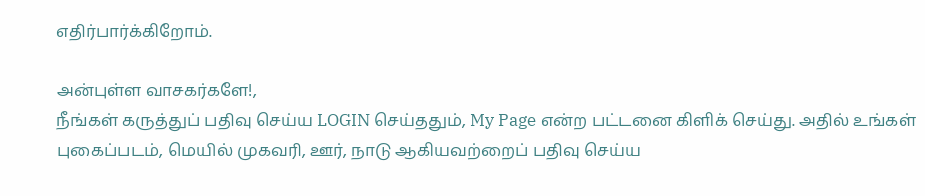எதிர்பார்க்கிறோம்.

அன்புள்ள வாசகர்களே!,
நீங்கள் கருத்துப் பதிவு செய்ய LOGIN செய்ததும், My Page என்ற பட்டனை கிளிக் செய்து. அதில் உங்கள் புகைப்படம், மெயில் முகவரி, ஊர், நாடு ஆகியவற்றைப் பதிவு செய்ய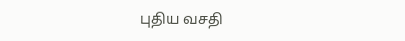புதிய வசதி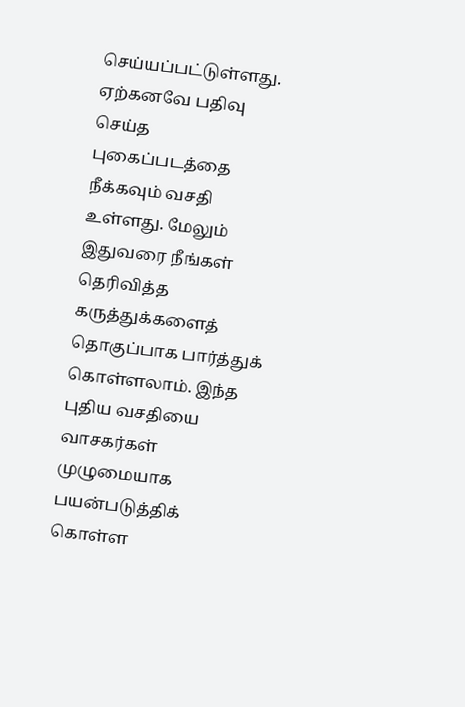செய்யப்பட்டுள்ளது. ஏற்கனவே பதிவு செய்த புகைப்படத்தை நீக்கவும் வசதி உள்ளது. மேலும் இதுவரை நீங்கள் தெரிவித்த கருத்துக்களைத் தொகுப்பாக பார்த்துக் கொள்ளலாம். இந்த புதிய வசதியை வாசகர்கள் முழுமையாக பயன்படுத்திக் கொள்ள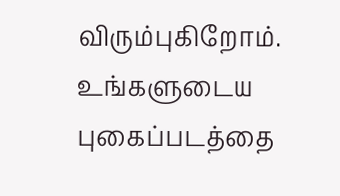விரும்புகிறோம். உங்களுடைய புகைப்படத்தை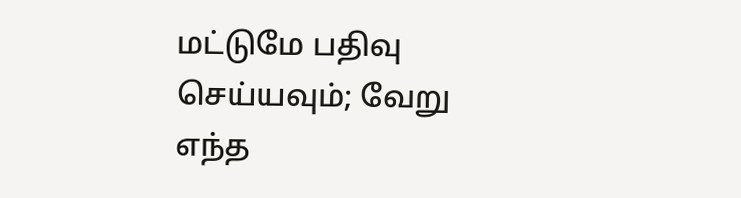மட்டுமே பதிவு செய்யவும்; வேறு எந்த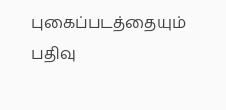புகைப்படத்தையும் பதிவு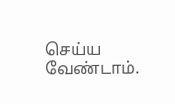செய்ய வேண்டாம்.